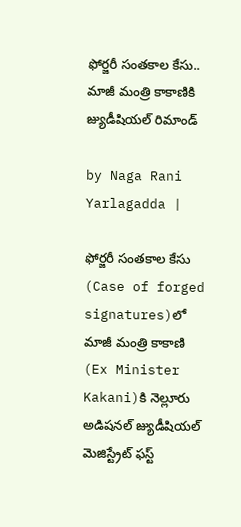ఫోర్జరీ సంతకాల కేసు.. మాజీ మంత్రి కాకాణికి జ్యుడీషియల్ రిమాండ్

by Naga Rani Yarlagadda |

ఫోర్జరీ సంతకాల కేసు (Case of forged signatures)లో మాజీ మంత్రి కాకాణి (Ex Minister Kakani)కి నెల్లూరు అడిషనల్ జ్యుడీషియల్ మెజిస్ట్రేట్ ఫస్ట్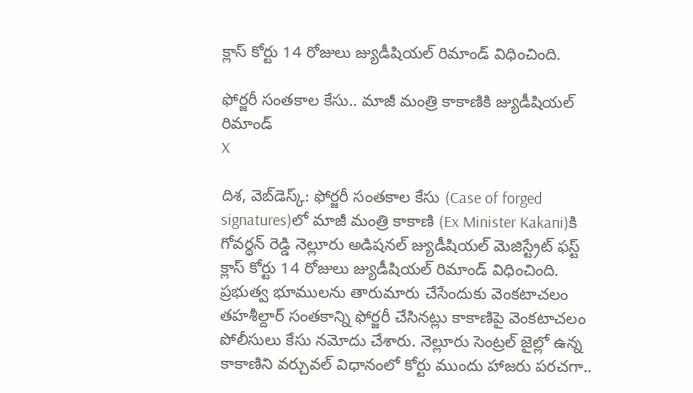క్లాస్ కోర్టు 14 రోజులు జ్యుడీషియల్ రిమాండ్ విధించింది.

ఫోర్జరీ సంతకాల కేసు.. మాజీ మంత్రి కాకాణికి జ్యుడీషియల్ రిమాండ్
X

దిశ, వెబ్‌డెస్క్: ఫోర్జరీ సంతకాల కేసు (Case of forged signatures)లో మాజీ మంత్రి కాకాణి (Ex Minister Kakani)కి గోవర్థన్ రెడ్డి నెల్లూరు అడిషనల్ జ్యుడీషియల్ మెజిస్ట్రేట్ ఫస్ట్ క్లాస్ కోర్టు 14 రోజులు జ్యుడీషియల్ రిమాండ్ విధించింది. ప్రభుత్వ భూములను తారుమారు చేసేందుకు వెంకటాచలం తహశీల్దార్ సంతకాన్ని ఫోర్జరీ చేసినట్లు కాకాణిపై వెంకటాచలం పోలీసులు కేసు నమోదు చేశారు. నెల్లూరు సెంట్రల్ జైల్లో ఉన్న కాకాణిని వర్చువల్ విధానంలో కోర్టు ముందు హాజరు పరచగా..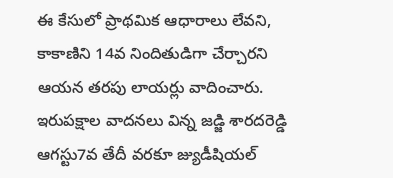ఈ కేసులో ప్రాథమిక ఆధారాలు లేవని, కాకాణిని 14వ నిందితుడిగా చేర్చారని ఆయన తరపు లాయర్లు వాదించారు. ఇరుపక్షాల వాదనలు విన్న జడ్జి శారదరెడ్డి ఆగస్టు7వ తేదీ వరకూ జ్యుడీషియల్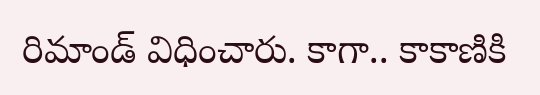రిమాండ్ విధించారు. కాగా.. కాకాణికి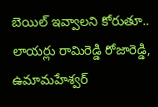బెయిల్ ఇవ్వాలని కోరుతూ.. లాయర్లు రామిరెడ్డి రోజారెడ్డి, ఉమామహేశ్వర్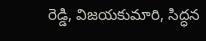రెడ్డి, విజయకుమారి, సిద్ధన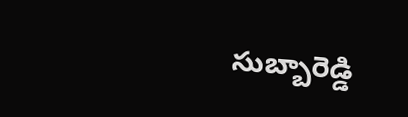సుబ్బారెడ్డి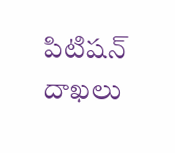పిటిషన్ దాఖలు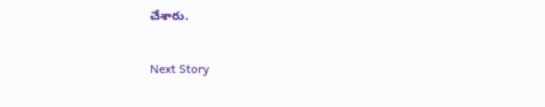చేశారు.

Next Story